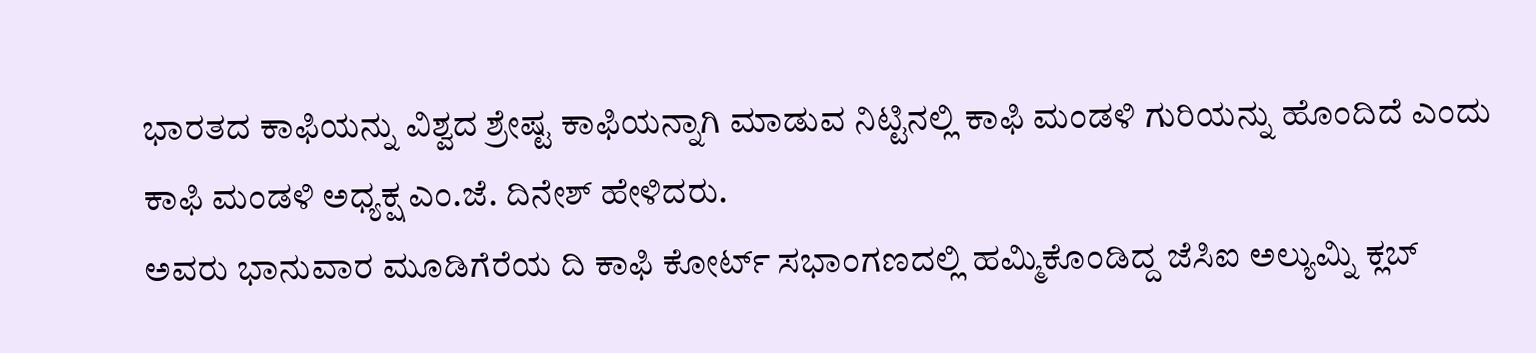ಭಾರತದ ಕಾಫಿಯನ್ನು ವಿಶ್ವದ ಶ್ರೇಷ್ಟ ಕಾಫಿಯನ್ನಾಗಿ ಮಾಡುವ ನಿಟ್ಟಿನಲ್ಲಿ ಕಾಫಿ ಮಂಡಳಿ ಗುರಿಯನ್ನು ಹೊಂದಿದೆ ಎಂದು ಕಾಫಿ ಮಂಡಳಿ ಅಧ್ಯಕ್ಷ ಎಂ.ಜೆ. ದಿನೇಶ್ ಹೇಳಿದರು.
ಅವರು ಭಾನುವಾರ ಮೂಡಿಗೆರೆಯ ದಿ ಕಾಫಿ ಕೋರ್ಟ್ ಸಭಾಂಗಣದಲ್ಲಿ ಹಮ್ಮಿಕೊಂಡಿದ್ದ ಜೆಸಿಐ ಅಲ್ಯುಮ್ನಿ ಕ್ಲಬ್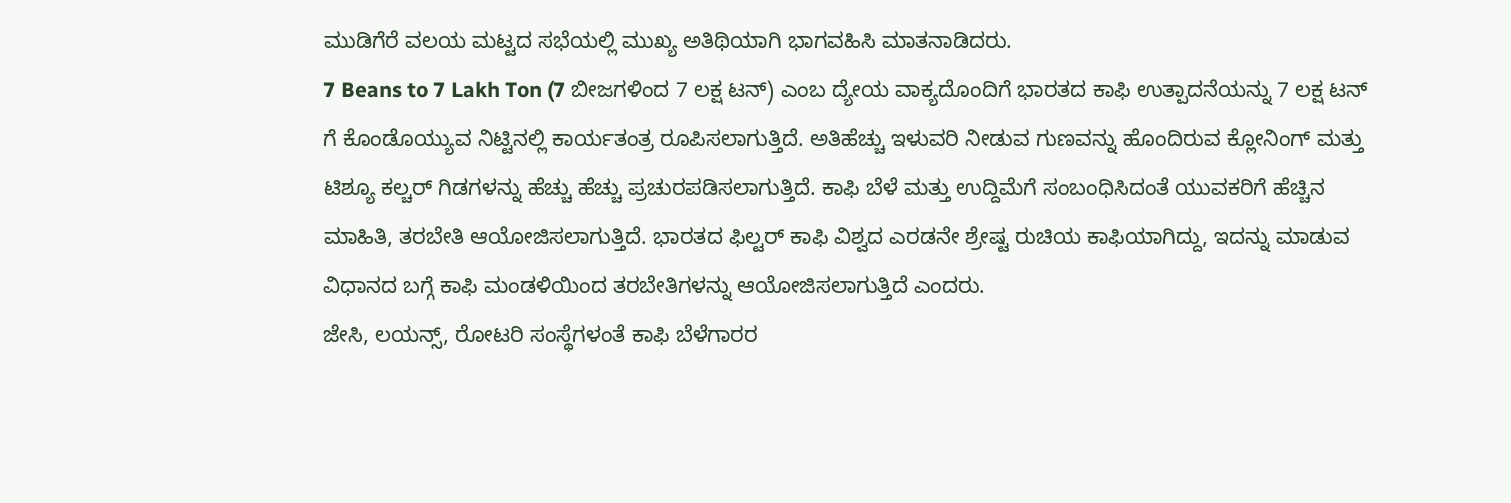ಮುಡಿಗೆರೆ ವಲಯ ಮಟ್ಟದ ಸಭೆಯಲ್ಲಿ ಮುಖ್ಯ ಅತಿಥಿಯಾಗಿ ಭಾಗವಹಿಸಿ ಮಾತನಾಡಿದರು.
7 Beans to 7 Lakh Ton (7 ಬೀಜಗಳಿಂದ 7 ಲಕ್ಷ ಟನ್) ಎಂಬ ದ್ಯೇಯ ವಾಕ್ಯದೊಂದಿಗೆ ಭಾರತದ ಕಾಫಿ ಉತ್ಪಾದನೆಯನ್ನು 7 ಲಕ್ಷ ಟನ್ ಗೆ ಕೊಂಡೊಯ್ಯುವ ನಿಟ್ಟಿನಲ್ಲಿ ಕಾರ್ಯತಂತ್ರ ರೂಪಿಸಲಾಗುತ್ತಿದೆ. ಅತಿಹೆಚ್ಚು ಇಳುವರಿ ನೀಡುವ ಗುಣವನ್ನು ಹೊಂದಿರುವ ಕ್ಲೋನಿಂಗ್ ಮತ್ತು ಟಿಶ್ಯೂ ಕಲ್ಚರ್ ಗಿಡಗಳನ್ನು ಹೆಚ್ಚು ಹೆಚ್ಚು ಪ್ರಚುರಪಡಿಸಲಾಗುತ್ತಿದೆ. ಕಾಫಿ ಬೆಳೆ ಮತ್ತು ಉದ್ದಿಮೆಗೆ ಸಂಬಂಧಿಸಿದಂತೆ ಯುವಕರಿಗೆ ಹೆಚ್ಚಿನ ಮಾಹಿತಿ, ತರಬೇತಿ ಆಯೋಜಿಸಲಾಗುತ್ತಿದೆ. ಭಾರತದ ಫಿಲ್ಟರ್ ಕಾಫಿ ವಿಶ್ವದ ಎರಡನೇ ಶ್ರೇಷ್ಟ ರುಚಿಯ ಕಾಫಿಯಾಗಿದ್ದು, ಇದನ್ನು ಮಾಡುವ ವಿಧಾನದ ಬಗ್ಗೆ ಕಾಫಿ ಮಂಡಳಿಯಿಂದ ತರಬೇತಿಗಳನ್ನು ಆಯೋಜಿಸಲಾಗುತ್ತಿದೆ ಎಂದರು.
ಜೇಸಿ, ಲಯನ್ಸ್, ರೋಟರಿ ಸಂಸ್ಥೆಗಳಂತೆ ಕಾಫಿ ಬೆಳೆಗಾರರ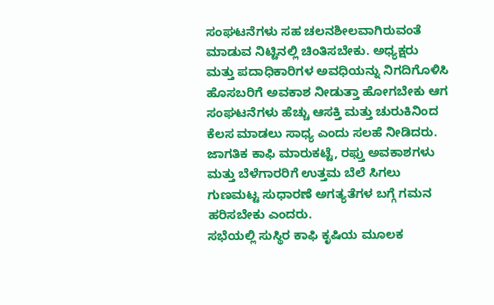ಸಂಘಟನೆಗಳು ಸಹ ಚಲನಶೀಲವಾಗಿರುವಂತೆ ಮಾಡುವ ನಿಟ್ಟಿನಲ್ಲಿ ಚಿಂತಿಸಬೇಕು. ಅಧ್ಯಕ್ಷರು ಮತ್ತು ಪದಾಧಿಕಾರಿಗಳ ಅವಧಿಯನ್ನು ನಿಗದಿಗೊಳಿಸಿ ಹೊಸಬರಿಗೆ ಅವಕಾಶ ನೀಡುತ್ತಾ ಹೋಗಬೇಕು ಆಗ ಸಂಘಟನೆಗಳು ಹೆಚ್ಚು ಆಸಕ್ತಿ ಮತ್ತು ಚುರುಕಿನಿಂದ ಕೆಲಸ ಮಾಡಲು ಸಾಧ್ಯ ಎಂದು ಸಲಹೆ ನೀಡಿದರು. ಜಾಗತಿಕ ಕಾಫಿ ಮಾರುಕಟ್ಟೆ, ರಫ್ತು ಅವಕಾಶಗಳು ಮತ್ತು ಬೆಳೆಗಾರರಿಗೆ ಉತ್ತಮ ಬೆಲೆ ಸಿಗಲು ಗುಣಮಟ್ಟ ಸುಧಾರಣೆ ಅಗತ್ಯತೆಗಳ ಬಗ್ಗೆ ಗಮನ ಹರಿಸಬೇಕು ಎಂದರು.
ಸಭೆಯಲ್ಲಿ ಸುಸ್ಥಿರ ಕಾಫಿ ಕೃಷಿಯ ಮೂಲಕ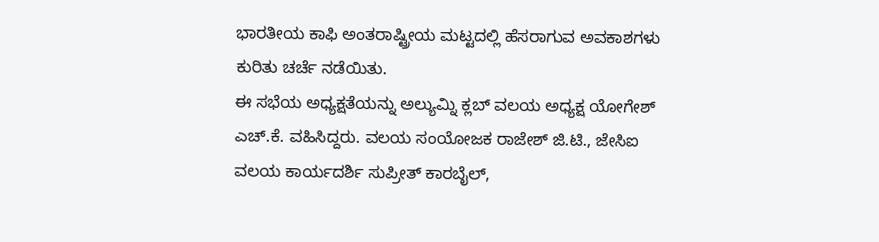ಭಾರತೀಯ ಕಾಫಿ ಅಂತರಾಷ್ಟ್ರೀಯ ಮಟ್ಟದಲ್ಲಿ ಹೆಸರಾಗುವ ಅವಕಾಶಗಳು ಕುರಿತು ಚರ್ಚೆ ನಡೆಯಿತು.
ಈ ಸಭೆಯ ಅಧ್ಯಕ್ಷತೆಯನ್ನು ಅಲ್ಯುಮ್ನಿ ಕ್ಲಬ್ ವಲಯ ಅಧ್ಯಕ್ಷ ಯೋಗೇಶ್ ಎಚ್.ಕೆ. ವಹಿಸಿದ್ದರು. ವಲಯ ಸಂಯೋಜಕ ರಾಜೇಶ್ ಜಿ.ಟಿ., ಜೇಸಿಐ ವಲಯ ಕಾರ್ಯದರ್ಶಿ ಸುಪ್ರೀತ್ ಕಾರಬೈಲ್,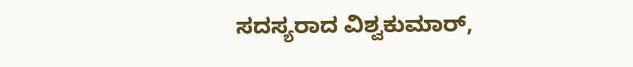ಸದಸ್ಯರಾದ ವಿಶ್ವಕುಮಾರ್,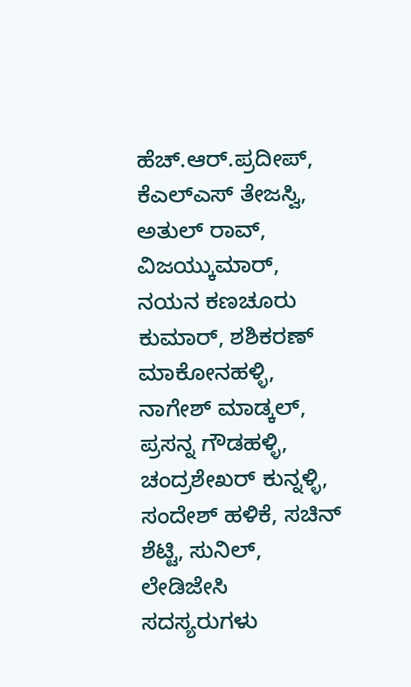ಹೆಚ್.ಆರ್.ಪ್ರದೀಪ್, ಕೆಎಲ್ಎಸ್ ತೇಜಸ್ವಿ, ಅತುಲ್ ರಾವ್, ವಿಜಯ್ಕುಮಾರ್, ನಯನ ಕಣಚೂರು ಕುಮಾರ್, ಶಶಿಕರಣ್ ಮಾಕೋನಹಳ್ಳಿ, ನಾಗೇಶ್ ಮಾಡ್ಕಲ್, ಪ್ರಸನ್ನ ಗೌಡಹಳ್ಳಿ, ಚಂದ್ರಶೇಖರ್ ಕುನ್ನಳ್ಳಿ, ಸಂದೇಶ್ ಹಳಿಕೆ, ಸಚಿನ್ ಶೆಟ್ಟಿ, ಸುನಿಲ್, ಲೇಡಿಜೇಸಿ ಸದಸ್ಯರುಗಳು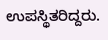ಉಪಸ್ಥಿತರಿದ್ದರು.